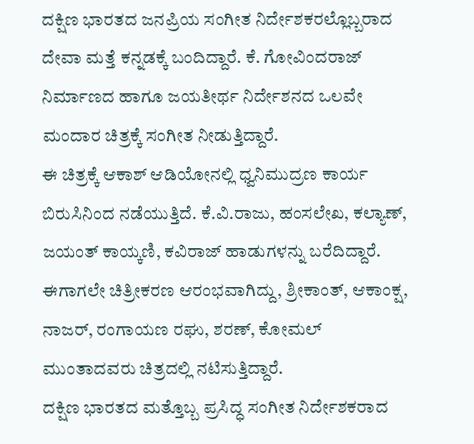ದಕ್ಷಿಣ ಭಾರತದ ಜನಪ್ರಿಯ ಸಂಗೀತ ನಿರ್ದೇಶಕರಲ್ಲೊಬ್ಬರಾದ ದೇವಾ ಮತ್ತೆ ಕನ್ನಡಕ್ಕೆ ಬಂದಿದ್ದಾರೆ. ಕೆ. ಗೋವಿಂದರಾಜ್ ನಿರ್ಮಾಣದ ಹಾಗೂ ಜಯತೀರ್ಥ ನಿರ್ದೇಶನದ ಒಲವೇ ಮಂದಾರ ಚಿತ್ರಕ್ಕೆ ಸಂಗೀತ ನೀಡುತ್ತಿದ್ದಾರೆ.
ಈ ಚಿತ್ರಕ್ಕೆ ಆಕಾಶ್ ಆಡಿಯೋನಲ್ಲಿ ಧ್ವನಿಮುದ್ರಣ ಕಾರ್ಯ ಬಿರುಸಿನಿಂದ ನಡೆಯುತ್ತಿದೆ. ಕೆ.ವಿ.ರಾಜು, ಹಂಸಲೇಖ, ಕಲ್ಯಾಣ್, ಜಯಂತ್ ಕಾಯ್ಕಣಿ, ಕವಿರಾಜ್ ಹಾಡುಗಳನ್ನು ಬರೆದಿದ್ದಾರೆ. ಈಗಾಗಲೇ ಚಿತ್ರೀಕರಣ ಆರಂಭವಾಗಿದ್ದು, ಶ್ರೀಕಾಂತ್, ಆಕಾಂಕ್ಷ, ನಾಜರ್, ರಂಗಾಯಣ ರಘು, ಶರಣ್, ಕೋಮಲ್ ಮುಂತಾದವರು ಚಿತ್ರದಲ್ಲಿ ನಟಿಸುತ್ತಿದ್ದಾರೆ.
ದಕ್ಷಿಣ ಭಾರತದ ಮತ್ತೊಬ್ಬ ಪ್ರಸಿದ್ಧ ಸಂಗೀತ ನಿರ್ದೇಶಕರಾದ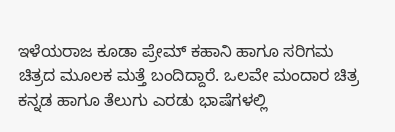ಇಳೆಯರಾಜ ಕೂಡಾ ಪ್ರೇಮ್ ಕಹಾನಿ ಹಾಗೂ ಸರಿಗಮ ಚಿತ್ರದ ಮೂಲಕ ಮತ್ತೆ ಬಂದಿದ್ದಾರೆ. ಒಲವೇ ಮಂದಾರ ಚಿತ್ರ ಕನ್ನಡ ಹಾಗೂ ತೆಲುಗು ಎರಡು ಭಾಷೆಗಳಲ್ಲಿ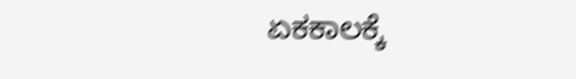ಏಕಕಾಲಕ್ಕೆ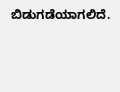ಬಿಡುಗಡೆಯಾಗಲಿದೆ.